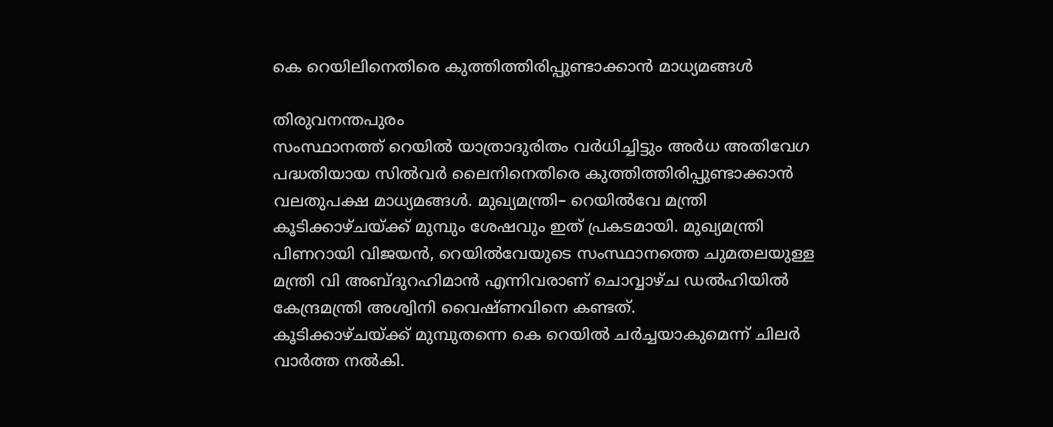കെ റെയിലിനെതിരെ കുത്തിത്തിരിപ്പുണ്ടാക്കാൻ മാധ്യമങ്ങൾ

തിരുവനന്തപുരം
സംസ്ഥാനത്ത് റെയിൽ യാത്രാദുരിതം വർധിച്ചിട്ടും അർധ അതിവേഗ പദ്ധതിയായ സിൽവർ ലൈനിനെതിരെ കുത്തിത്തിരിപ്പുണ്ടാക്കാൻ വലതുപക്ഷ മാധ്യമങ്ങൾ. മുഖ്യമന്ത്രി– റെയിൽവേ മന്ത്രി കൂടിക്കാഴ്ചയ്ക്ക് മുമ്പും ശേഷവും ഇത് പ്രകടമായി. മുഖ്യമന്ത്രി പിണറായി വിജയൻ, റെയിൽവേയുടെ സംസ്ഥാനത്തെ ചുമതലയുള്ള മന്ത്രി വി അബ്ദുറഹിമാൻ എന്നിവരാണ് ചൊവ്വാഴ്ച ഡൽഹിയിൽ കേന്ദ്രമന്ത്രി അശ്വിനി വൈഷ്ണവിനെ കണ്ടത്.
കൂടിക്കാഴ്ചയ്ക്ക് മുമ്പുതന്നെ കെ റെയിൽ ചർച്ചയാകുമെന്ന് ചിലർ വാർത്ത നൽകി.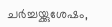ചർച്ചയ്ക്കുശേഷം,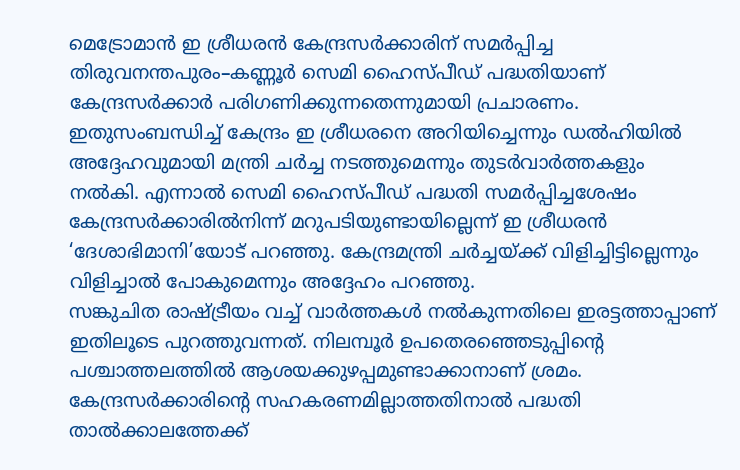മെട്രോമാൻ ഇ ശ്രീധരൻ കേന്ദ്രസർക്കാരിന് സമർപ്പിച്ച തിരുവനന്തപുരം–കണ്ണൂർ സെമി ഹൈസ്പീഡ് പദ്ധതിയാണ് കേന്ദ്രസർക്കാർ പരിഗണിക്കുന്നതെന്നുമായി പ്രചാരണം. ഇതുസംബന്ധിച്ച് കേന്ദ്രം ഇ ശ്രീധരനെ അറിയിച്ചെന്നും ഡൽഹിയിൽ അദ്ദേഹവുമായി മന്ത്രി ചർച്ച നടത്തുമെന്നും തുടർവാർത്തകളും നൽകി. എന്നാൽ സെമി ഹൈസ്പീഡ് പദ്ധതി സമർപ്പിച്ചശേഷം കേന്ദ്രസർക്കാരിൽനിന്ന് മറുപടിയുണ്ടായില്ലെന്ന് ഇ ശ്രീധരൻ ‘ദേശാഭിമാനി’യോട് പറഞ്ഞു. കേന്ദ്രമന്ത്രി ചർച്ചയ്ക്ക് വിളിച്ചിട്ടില്ലെന്നും വിളിച്ചാൽ പോകുമെന്നും അദ്ദേഹം പറഞ്ഞു.
സങ്കുചിത രാഷ്ട്രീയം വച്ച് വാർത്തകൾ നൽകുന്നതിലെ ഇരട്ടത്താപ്പാണ് ഇതിലൂടെ പുറത്തുവന്നത്. നിലമ്പൂർ ഉപതെരഞ്ഞെടുപ്പിന്റെ പശ്ചാത്തലത്തിൽ ആശയക്കുഴപ്പമുണ്ടാക്കാനാണ് ശ്രമം. കേന്ദ്രസർക്കാരിന്റെ സഹകരണമില്ലാത്തതിനാൽ പദ്ധതി താൽക്കാലത്തേക്ക്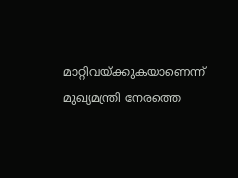മാറ്റിവയ്ക്കുകയാണെന്ന് മുഖ്യമന്ത്രി നേരത്തെ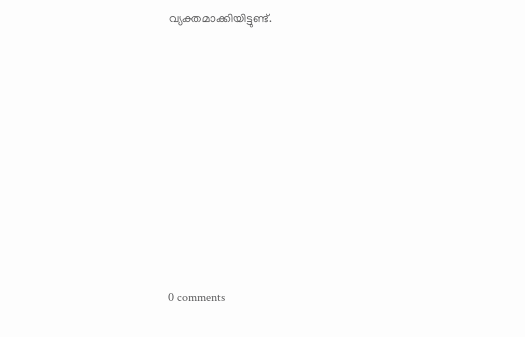വ്യക്തമാക്കിയിട്ടുണ്ട്.










0 comments